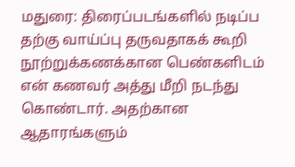மதுரை: திரைப்படங்களில் நடிப்ப தற்கு வாய்ப்பு தருவதாகக் கூறி நூற்றுக்கணக்கான பெண்களிடம் என் கணவர் அத்து மீறி நடந்து கொண்டார். அதற்கான ஆதாரங்களும்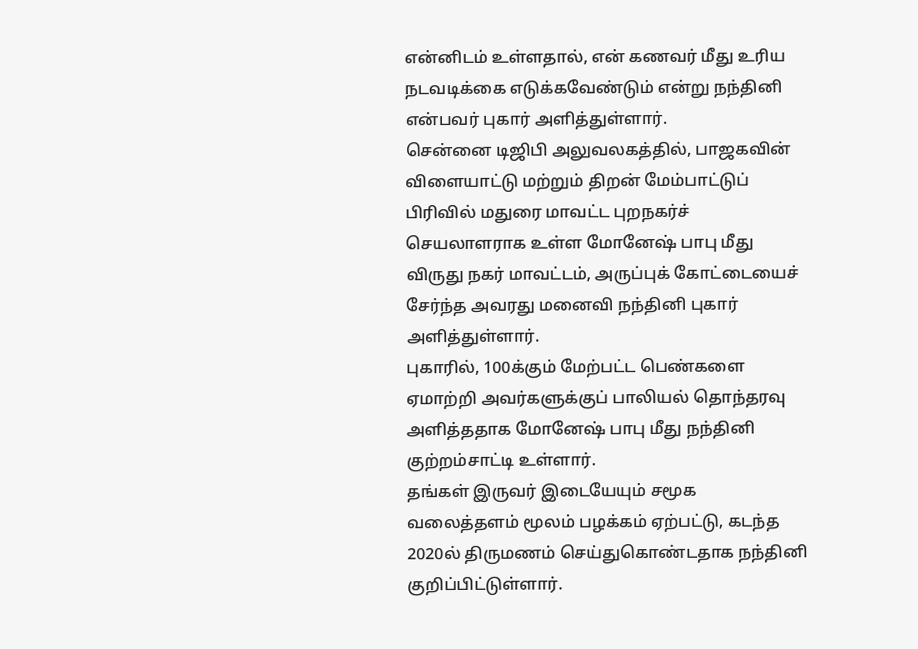என்னிடம் உள்ளதால், என் கணவர் மீது உரிய நடவடிக்கை எடுக்கவேண்டும் என்று நந்தினி என்பவர் புகார் அளித்துள்ளார்.
சென்னை டிஜிபி அலுவலகத்தில், பாஜகவின் விளையாட்டு மற்றும் திறன் மேம்பாட்டுப் பிரிவில் மதுரை மாவட்ட புறநகர்ச் செயலாளராக உள்ள மோனேஷ் பாபு மீது விருது நகர் மாவட்டம், அருப்புக் கோட்டையைச் சேர்ந்த அவரது மனைவி நந்தினி புகார் அளித்துள்ளார்.
புகாரில், 100க்கும் மேற்பட்ட பெண்களை ஏமாற்றி அவர்களுக்குப் பாலியல் தொந்தரவு அளித்ததாக மோனேஷ் பாபு மீது நந்தினி குற்றம்சாட்டி உள்ளார்.
தங்கள் இருவர் இடையேயும் சமூக வலைத்தளம் மூலம் பழக்கம் ஏற்பட்டு, கடந்த 2020ல் திருமணம் செய்துகொண்டதாக நந்தினி குறிப்பிட்டுள்ளார்.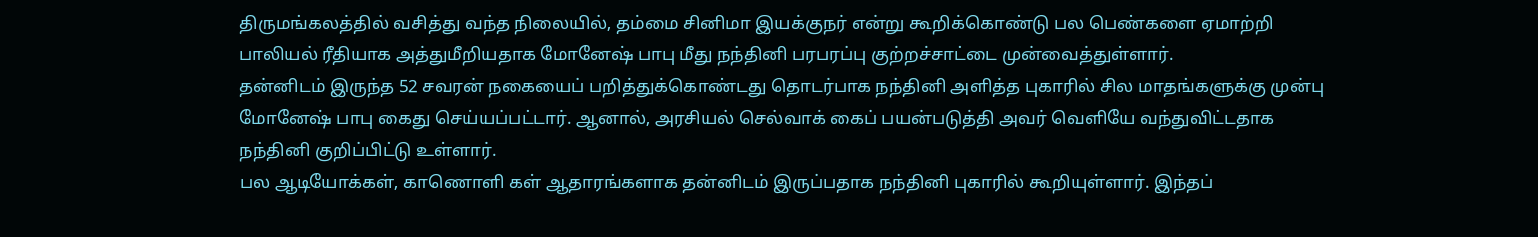திருமங்கலத்தில் வசித்து வந்த நிலையில், தம்மை சினிமா இயக்குநர் என்று கூறிக்கொண்டு பல பெண்களை ஏமாற்றி பாலியல் ரீதியாக அத்துமீறியதாக மோனேஷ் பாபு மீது நந்தினி பரபரப்பு குற்றச்சாட்டை முன்வைத்துள்ளார்.
தன்னிடம் இருந்த 52 சவரன் நகையைப் பறித்துக்கொண்டது தொடர்பாக நந்தினி அளித்த புகாரில் சில மாதங்களுக்கு முன்பு மோனேஷ் பாபு கைது செய்யப்பட்டார். ஆனால், அரசியல் செல்வாக் கைப் பயன்படுத்தி அவர் வெளியே வந்துவிட்டதாக நந்தினி குறிப்பிட்டு உள்ளார்.
பல ஆடியோக்கள், காணொளி கள் ஆதாரங்களாக தன்னிடம் இருப்பதாக நந்தினி புகாரில் கூறியுள்ளார். இந்தப்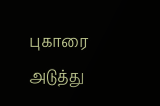புகாரை அடுத்து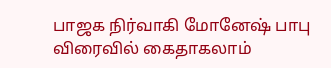பாஜக நிர்வாகி மோனேஷ் பாபு விரைவில் கைதாகலாம்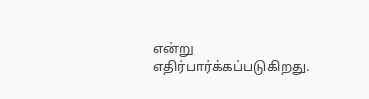என்று எதிர்பார்க்கப்படுகிறது.